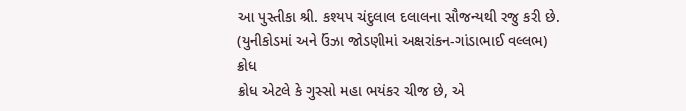આ પુસ્તીકા શ્રી. કશ્યપ ચંદુલાલ દલાલના સૌજન્યથી રજુ કરી છે.
(યુનીકોડમાં અને ઉંઝા જોડણીમાં અક્ષરાંકન-ગાંડાભાઈ વલ્લભ)
ક્રોધ
ક્રોધ એટલે કે ગુસ્સો મહા ભયંકર ચીજ છે, એ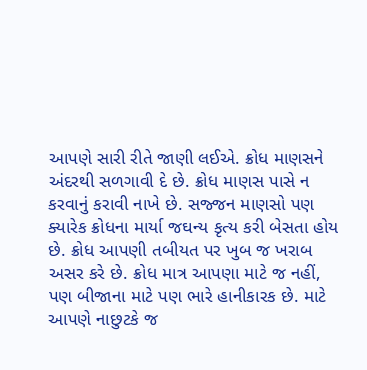આપણે સારી રીતે જાણી લઈએ. ક્રોધ માણસને અંદરથી સળગાવી દે છે. ક્રોધ માણસ પાસે ન કરવાનું કરાવી નાખે છે. સજ્જન માણસો પણ ક્યારેક ક્રોધના માર્યા જઘન્ય કૃત્ય કરી બેસતા હોય છે. ક્રોધ આપણી તબીયત પર ખુબ જ ખરાબ અસર કરે છે. ક્રોધ માત્ર આપણા માટે જ નહીં, પણ બીજાના માટે પણ ભારે હાનીકારક છે. માટે આપણે નાછુટકે જ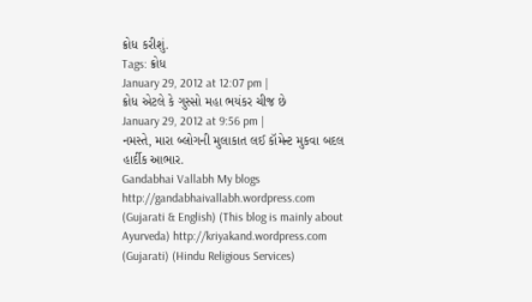ક્રોધ કરીશું.
Tags: ક્રોધ
January 29, 2012 at 12:07 pm |
ક્રોધ એટલે કે ગુસ્સો મહા ભયંકર ચીજ છે
January 29, 2012 at 9:56 pm |
નમસ્તે, મારા બ્લોગની મુલાકાત લઈ કૉમેન્ટ મુકવા બદલ હાર્દીક આભાર.
Gandabhai Vallabh My blogs http://gandabhaivallabh.wordpress.com (Gujarati & English) (This blog is mainly about Ayurveda) http://kriyakand.wordpress.com (Gujarati) (Hindu Religious Services)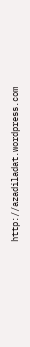http://azadiladat.wordpress.com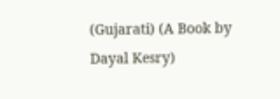(Gujarati) (A Book by Dayal Kesry)